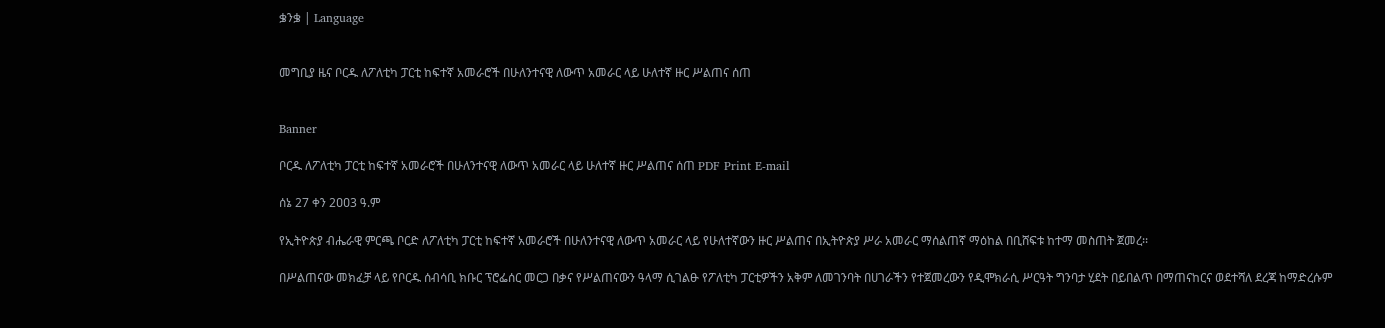ቌንቌ | Language


መግቢያ ዜና ቦርዱ ለፖለቲካ ፓርቲ ከፍተኛ አመራሮች በሁለንተናዊ ለውጥ አመራር ላይ ሁለተኛ ዙር ሥልጠና ሰጠ


Banner

ቦርዱ ለፖለቲካ ፓርቲ ከፍተኛ አመራሮች በሁለንተናዊ ለውጥ አመራር ላይ ሁለተኛ ዙር ሥልጠና ሰጠ PDF Print E-mail

ሰኔ 27 ቀን 2ዐዐ3 ዓ.ም

የኢትዮጵያ ብሔራዊ ምርጫ ቦርድ ለፖለቲካ ፓርቲ ከፍተኛ አመራሮች በሁለንተናዊ ለውጥ አመራር ላይ የሁለተኛውን ዙር ሥልጠና በኢትዮጵያ ሥራ አመራር ማሰልጠኛ ማዕከል በቢሸፍቱ ከተማ መስጠት ጀመረ፡፡

በሥልጠናው መክፈቻ ላይ የቦርዱ ሰብሳቢ ክቡር ፕሮፌሰር መርጋ በቃና የሥልጠናውን ዓላማ ሲገልፁ የፖለቲካ ፓርቲዎችን አቅም ለመገንባት በሀገራችን የተጀመረውን የዲሞክራሲ ሥርዓት ግንባታ ሂደት በይበልጥ በማጠናከርና ወደተሻለ ደረጃ ከማድረሱም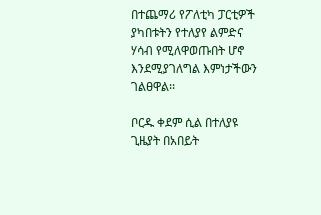በተጨማሪ የፖለቲካ ፓርቲዎች ያካበቱትን የተለያየ ልምድና ሃሳብ የሚለዋወጡበት ሆኖ እንደሚያገለግል እምነታችውን ገልፀዋል፡፡

ቦርዱ ቀደም ሲል በተለያዩ ጊዜያት በአበይት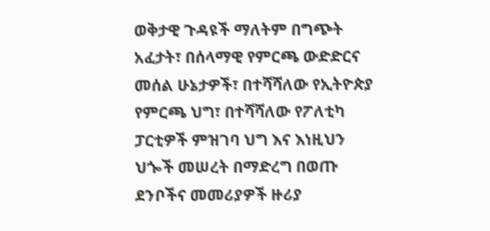ወቅታዊ ጉዳዩች ማለትም በግጭት አፈታት፣ በሰላማዊ የምርጫ ውድድርና መሰል ሁኔታዎች፣ በተሻሻለው የኢትዮጵያ የምርጫ ህግ፣ በተሻሻለው የፖለቲካ ፓርቲዎች ምዝገባ ህግ እና እነዚህን ህጐች መሠረት በማድረግ በወጡ ደንቦችና መመሪያዎች ዙሪያ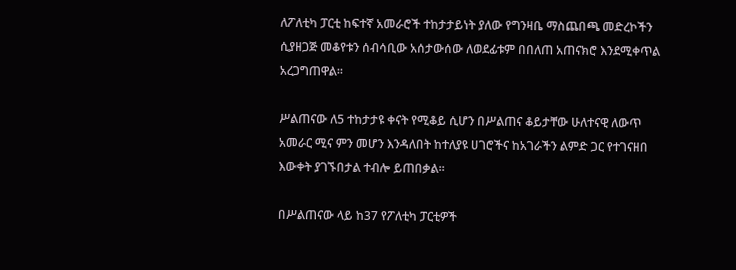ለፖለቲካ ፓርቲ ከፍተኛ አመራሮች ተከታታይነት ያለው የግንዛቤ ማስጨበጫ መድረኮችን ሲያዘጋጅ መቆየቱን ሰብሳቢው አሰታውሰው ለወደፊቱም በበለጠ አጠናክሮ እንደሚቀጥል አረጋግጠዋል፡፡

ሥልጠናው ለ5 ተከታታዩ ቀናት የሚቆይ ሲሆን በሥልጠና ቆይታቸው ሁለተናዊ ለውጥ አመራር ሚና ምን መሆን እንዳለበት ከተለያዩ ሀገሮችና ከአገራችን ልምድ ጋር የተገናዘበ እውቀት ያገኙበታል ተብሎ ይጠበቃል፡፡

በሥልጠናው ላይ ከ37 የፖለቲካ ፓርቲዎች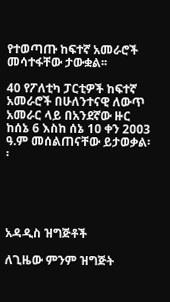የተወጣጡ ከፍተኛ አመራሮች መሳተፋቸው ታውቋል፡፡

40 የፖለቲካ ፓርቲዎች ከፍተኛ አመራሮች በሁለንተናዊ ለውጥ አመራር ላይ በአንደኛው ዙር ከሰኔ 6 እስከ ሰኔ 1ዐ ቀን 2ዐዐ3 ዓ.ም መሰልጠናቸው ይታወቃል፡፡





አዳዲስ ዝግጅቶች

ለጊዜው ምንም ዝግጅት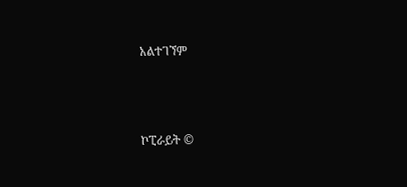አልተገኘም



ኮፒራይት ©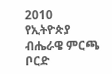2010
የኢትዮጵያ ብሔራዌ ምርጫ ቦርድ